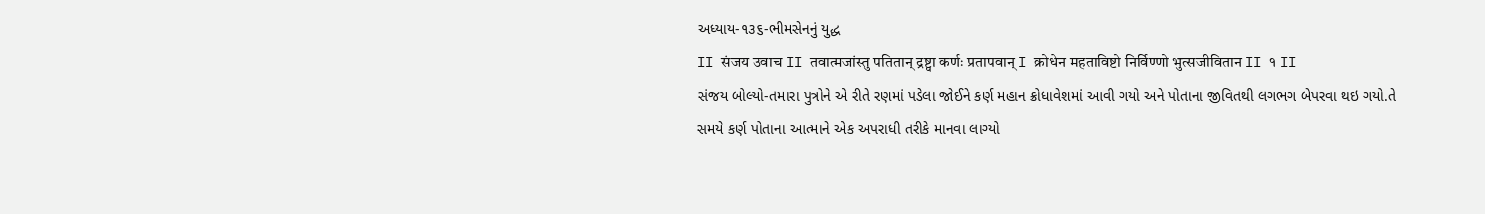અધ્યાય-૧૩૬-ભીમસેનનું યુદ્ધ
II संजय उवाच II तवात्मजांस्तु पतितान् द्रष्ट्वा कर्णः प्रतापवान् I क्रोधेन महताविष्टो निर्विण्णो भुत्सजीवितान II १ II
સંજય બોલ્યો-તમારા પુત્રોને એ રીતે રણમાં પડેલા જોઈને કર્ણ મહાન ક્રોધાવેશમાં આવી ગયો અને પોતાના જીવિતથી લગભગ બેપરવા થઇ ગયો.તે સમયે કર્ણ પોતાના આત્માને એક અપરાધી તરીકે માનવા લાગ્યો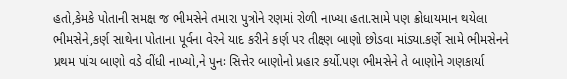હતો,કેમકે પોતાની સમક્ષ જ ભીમસેને તમારા પુત્રોને રણમાં રોળી નાખ્યા હતા.સામે પણ ક્રોધાયમાન થયેલા ભીમસેને,કર્ણ સાથેના પોતાના પૂર્વના વેરને યાદ કરીને કર્ણ પર તીક્ષ્ણ બાણો છોડવા માંડ્યા.કર્ણે સામે ભીમસેનને પ્રથમ પાંચ બાણો વડે વીંધી નાખ્યો,ને પુનઃ સિત્તેર બાણોનો પ્રહાર કર્યો.પણ ભીમસેને તે બાણોને ગણકાર્યા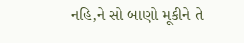નહિ,ને સો બાણો મૂકીને તે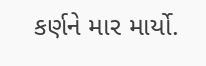કર્ણને માર માર્યો.